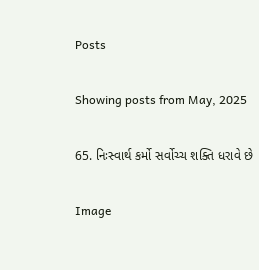Posts

Showing posts from May, 2025

65. નિઃસ્વાર્થ કર્મો સર્વોચ્ચ શક્તિ ધરાવે છે

Image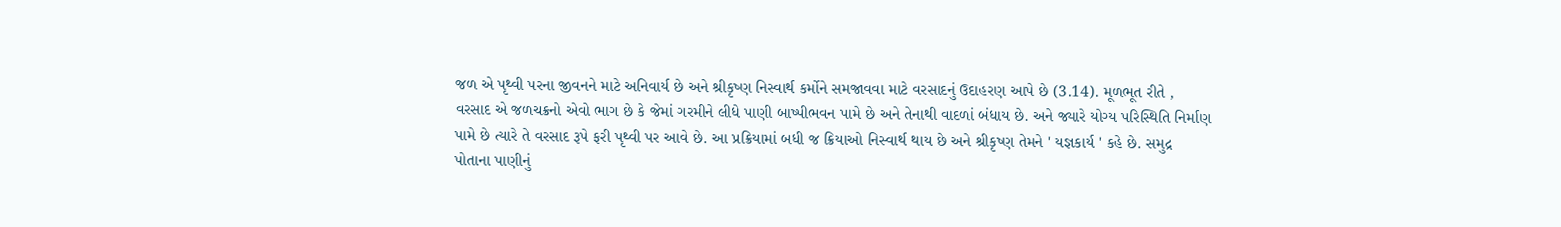જળ એ પૃથ્વી પરના જીવનને માટે અનિવાર્ય છે અને શ્રીકૃષ્ણ નિસ્વાર્થ કર્મોને સમજાવવા માટે વરસાદનું ઉદાહરણ આપે છે (3.14). મૂળભૂત રીતે , વરસાદ એ જળચક્રનો એવો ભાગ છે કે જેમાં ગરમીને લીધે પાણી બાષ્પીભવન પામે છે અને તેનાથી વાદળાં બંધાય છે. અને જ્યારે યોગ્ય પરિસ્થિતિ નિર્માણ પામે છે ત્યારે તે વરસાદ રૂપે ફરી પૃથ્વી પર આવે છે. આ પ્રક્રિયામાં બધી જ ક્રિયાઓ નિસ્વાર્થ થાય છે અને શ્રીકૃષ્ણ તેમને ' યજ્ઞકાર્ય ' કહે છે. સમુદ્ર પોતાના પાણીનું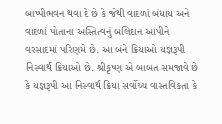બાષ્પીભવન થવા દે છે કે જેથી વાદળાં બંધાય અને વાદળાં પોતાના અસ્તિત્વનું બલિદાન આપીને વરસાદમાં પરિણમે છે. આ બંને ક્રિયાઓ યજ્ઞરૂપી નિસ્વાર્થ ક્રિયાઓ છે. શ્રીકૃષ્ણ એ બાબત સમજાવે છે કે યજ્ઞરૂપી આ નિસ્વાર્થ ક્રિયા સર્વોચ્ચ વાસ્તવિકતા કે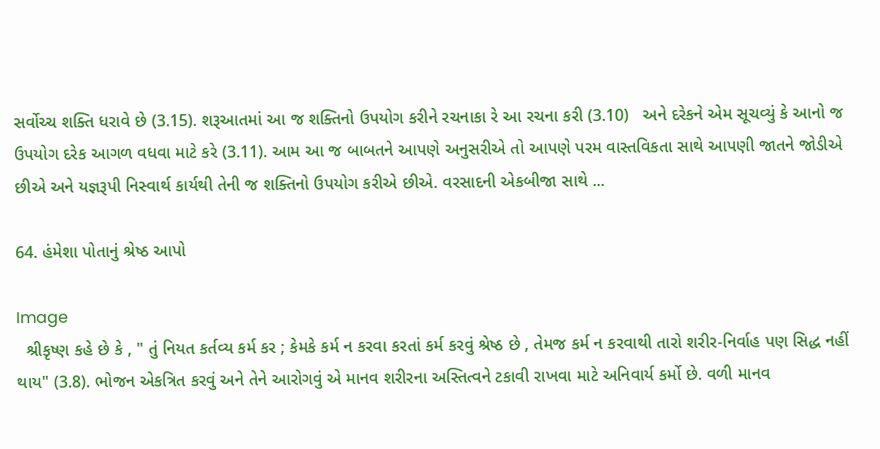સર્વોચ્ચ શક્તિ ધરાવે છે (3.15). શરૂઆતમાં આ જ શક્તિનો ઉપયોગ કરીને રચનાકા રે આ રચના કરી (3.10)   અને દરેકને એમ સૂચવ્યું કે આનો જ ઉપયોગ દરેક આગળ વધવા માટે કરે (3.11). આમ આ જ બાબતને આપણે અનુસરીએ તો આપણે પરમ વાસ્તવિકતા સાથે આપણી જાતને જોડીએ છીએ અને યજ્ઞરૂપી નિસ્વાર્થ કાર્યથી તેની જ શક્તિનો ઉપયોગ કરીએ છીએ. વરસાદની એકબીજા સાથે ...

64. હંમેશા પોતાનું શ્રેષ્ઠ આપો

Image
  શ્રીકૃષ્ણ કહે છે કે , " તું નિયત કર્તવ્ય કર્મ કર ; કેમકે કર્મ ન કરવા કરતાં કર્મ કરવું શ્રેષ્ઠ છે , તેમજ કર્મ ન કરવાથી તારો શરીર-નિર્વાહ પણ સિદ્ધ નહીં થાય" (3.8). ભોજન એકત્રિત કરવું અને તેને આરોગવું એ માનવ શરીરના અસ્તિત્વને ટકાવી રાખવા માટે અનિવાર્ય કર્મો છે. વળી માનવ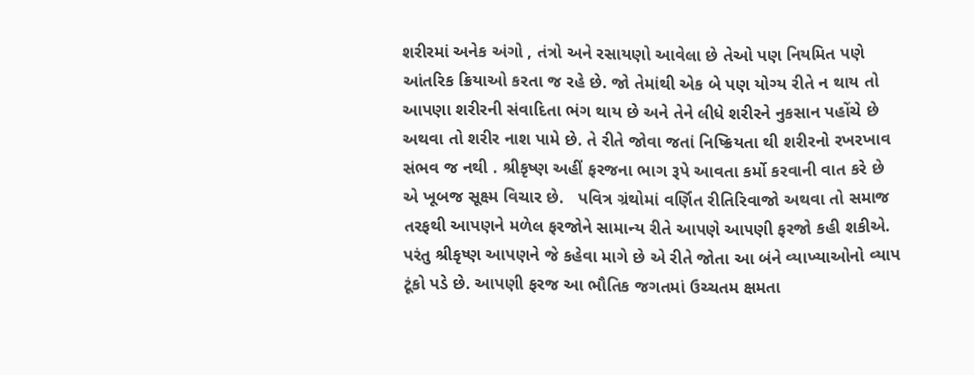શરીરમાં અનેક અંગો , તંત્રો અને રસાયણો આવેલા છે તેઓ પણ નિયમિત પણે આંતરિક ક્રિયાઓ કરતા જ રહે છે. જો તેમાંથી એક બે પણ યોગ્ય રીતે ન થાય તો આપણા શરીરની સંવાદિતા ભંગ થાય છે અને તેને લીધે શરીરને નુકસાન પહોંચે છે અથવા તો શરીર નાશ પામે છે. તે રીતે જોવા જતાં નિષ્ક્રિયતા થી શરીરનો રખરખાવ સંભવ જ નથી . શ્રીકૃષ્ણ અહીં ફરજના ભાગ રૂપે આવતા કર્મો કરવાની વાત કરે છે એ ખૂબજ સૂક્ષ્મ વિચાર છે.   પવિત્ર ગ્રંથોમાં વર્ણિત રીતિરિવાજો અથવા તો સમાજ તરફથી આપણને મળેલ ફરજોને સામાન્ય રીતે આપણે આ૫ણી ફરજો કહી શકીએ. પરંતુ શ્રીકૃષ્ણ આપણને જે કહેવા માગે છે એ રીતે જોતા આ બંને વ્યાખ્યાઓનો વ્યાપ ટૂંકો પડે છે. આપણી ફરજ આ ભૌતિક જગતમાં ઉચ્ચતમ ક્ષમતા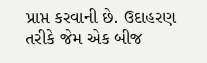પ્રાપ્ત કરવાની છે. ઉદાહરણ તરીકે જેમ એક બીજ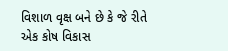વિશાળ વૃક્ષ બને છે કે જે રીતે એક કોષ વિકાસ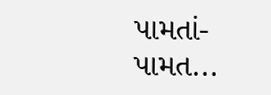પામતાં-પામત...